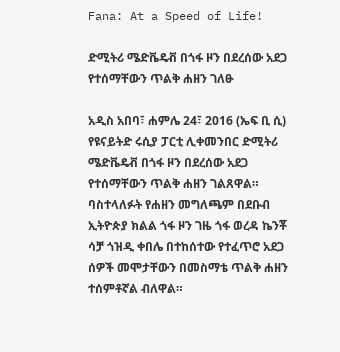Fana: At a Speed of Life!

ድሚትሪ ሜድቬዴቭ በጎፋ ዞን በደረሰው አደጋ የተሰማቸውን ጥልቅ ሐዘን ገለፁ

አዲስ አበባ፣ ሐምሌ 24፣ 2016 (ኤፍ ቢ ሲ) የዩናይትድ ሩሲያ ፓርቲ ሊቀመንበር ድሚትሪ ሜድቬዴቭ በጎፋ ዞን በደረሰው አደጋ የተሰማቸውን ጥልቅ ሐዘን ገልጸዋል።
ባስተላለፉት የሐዘን መግለጫም በደቡብ ኢትዮጵያ ክልል ጎፋ ዞን ገዜ ጎፋ ወረዳ ኬንቾ ሳቻ ጎዝዲ ቀበሌ በተከሰተው የተፈጥሮ አደጋ ሰዎች መሞታቸውን በመስማቴ ጥልቅ ሐዘን ተሰምቶኛል ብለዋል።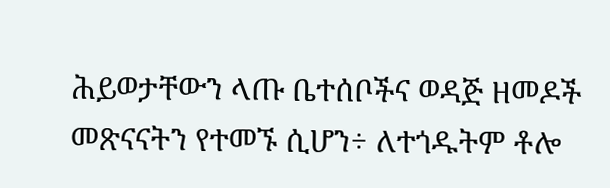ሕይወታቸውን ላጡ ቤተሰቦችና ወዳጅ ዘመዶች መጽናናትን የተመኙ ሲሆን÷ ለተጎዱትም ቶሎ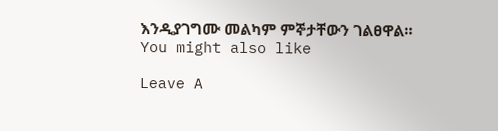እንዲያገግሙ መልካም ምኞታቸውን ገልፀዋል።
You might also like

Leave A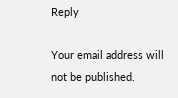Reply

Your email address will not be published.